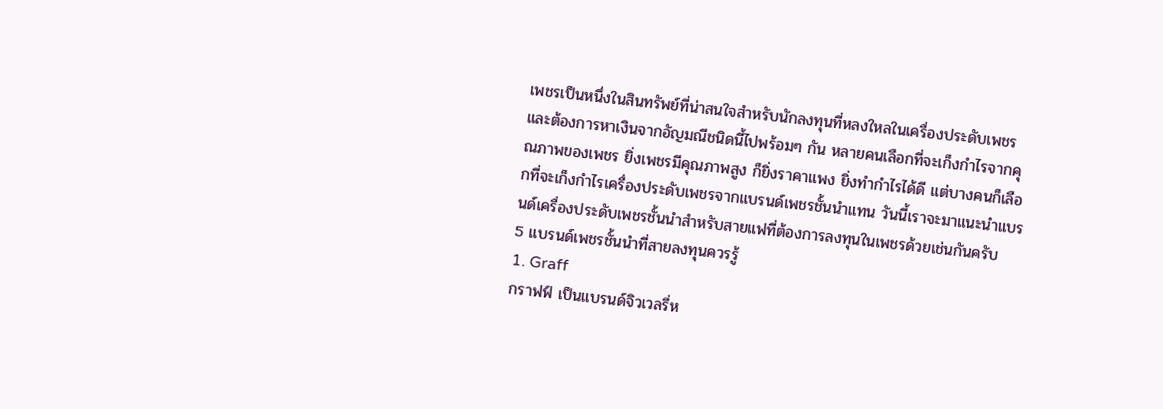เพชรเป็นหนึ่งในสินทรัพย์ที่น่าสนใจสำหรับนักลงทุนที่หลงใหลในเครื่องประดับเพชรและต้องการหาเงินจากอัญมณีชนิดนี้ไปพร้อมๆ กัน หลายคนเลือกที่จะเก็งกำไรจากคุณภาพของเพชร ยิ่งเพชรมีคุณภาพสูง ก็ยิ่งราคาแพง ยิ่งทำกำไรได้ดี แต่บางคนก็เลือกที่จะเก็งกำไรเครื่องประดับเพชรจากแบรนด์เพชรชั้นนำแทน วันนี้เราจะมาแนะนำแบรนด์เครื่องประดับเพชรชั้นนำสำหรับสายแฟที่ต้องการลงทุนในเพชรด้วยเช่นกันครับ
5 แบรนด์เพชรชั้นนำที่สายลงทุนควรรู้
1. Graff
กราฟฟ์ เป็นแบรนด์จิวเวลรี่ห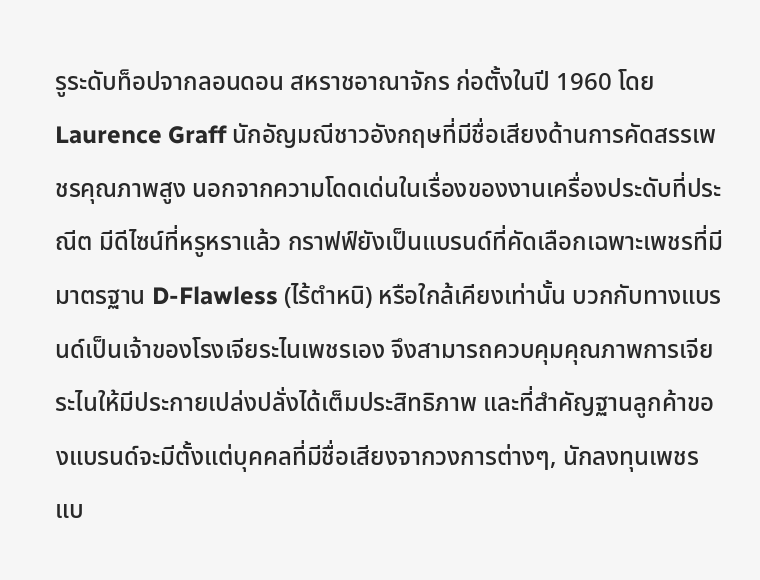รูระดับท็อปจากลอนดอน สหราชอาณาจักร ก่อตั้งในปี 1960 โดย Laurence Graff นักอัญมณีชาวอังกฤษที่มีชื่อเสียงด้านการคัดสรรเพชรคุณภาพสูง นอกจากความโดดเด่นในเรื่องของงานเครื่องประดับที่ประณีต มีดีไซน์ที่หรูหราแล้ว กราฟฟ์ยังเป็นแบรนด์ที่คัดเลือกเฉพาะเพชรที่มีมาตรฐาน D-Flawless (ไร้ตำหนิ) หรือใกล้เคียงเท่านั้น บวกกับทางแบรนด์เป็นเจ้าของโรงเจียระไนเพชรเอง จึงสามารถควบคุมคุณภาพการเจียระไนให้มีประกายเปล่งปลั่งได้เต็มประสิทธิภาพ และที่สำคัญฐานลูกค้าของแบรนด์จะมีตั้งแต่บุคคลที่มีชื่อเสียงจากวงการต่างๆ, นักลงทุนเพชรแบ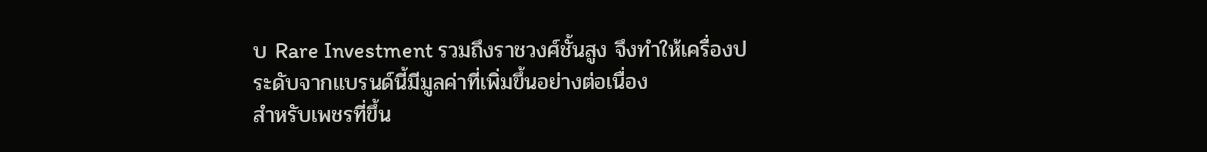บ Rare Investment รวมถึงราชวงศ์ชั้นสูง จึงทำให้เครื่องประดับจากแบรนด์นี้มีมูลค่าที่เพิ่มขึ้นอย่างต่อเนื่อง
สำหรับเพชรที่ขึ้น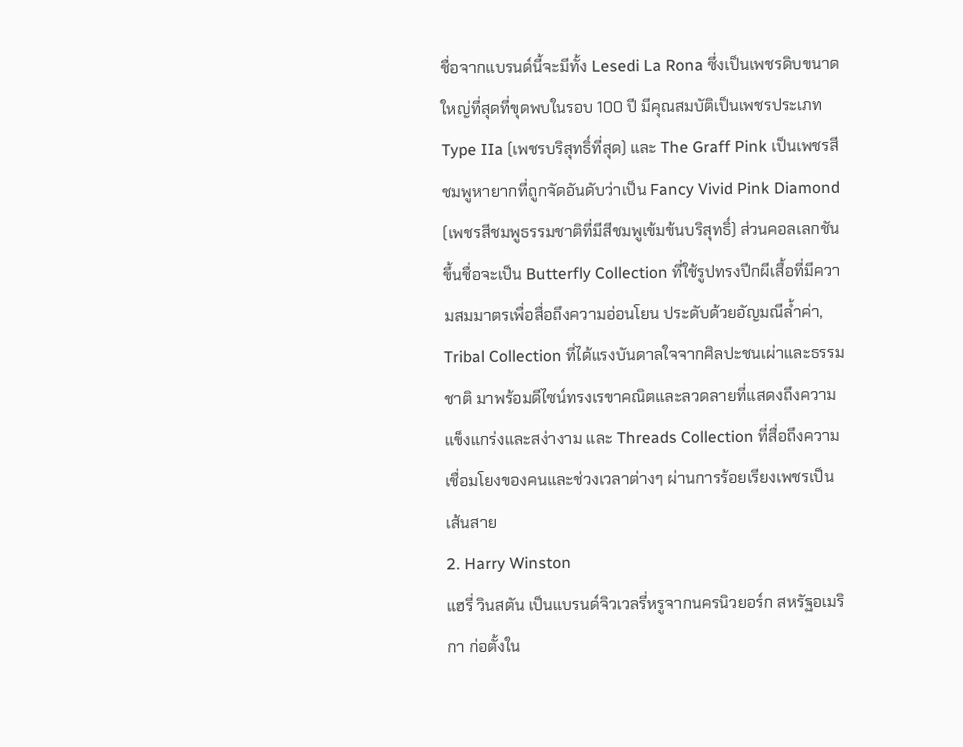ชื่อจากแบรนด์นี้จะมีทั้ง Lesedi La Rona ซึ่งเป็นเพชรดิบขนาดใหญ่ที่สุดที่ขุดพบในรอบ 100 ปี มีคุณสมบัติเป็นเพชรประเภท Type IIa (เพชรบริสุทธิ์ที่สุด) และ The Graff Pink เป็นเพชรสีชมพูหายากที่ถูกจัดอันดับว่าเป็น Fancy Vivid Pink Diamond (เพชรสีชมพูธรรมชาติที่มีสีชมพูเข้มข้นบริสุทธิ์) ส่วนคอลเลกชันขึ้นชื่อจะเป็น Butterfly Collection ที่ใช้รูปทรงปีกผีเสื้อที่มีความสมมาตรเพื่อสื่อถึงความอ่อนโยน ประดับด้วยอัญมณีล้ำค่า, Tribal Collection ที่ได้แรงบันดาลใจจากศิลปะชนเผ่าและธรรมชาติ มาพร้อมดีไซน์ทรงเรขาคณิตและลวดลายที่แสดงถึงความแข็งแกร่งและสง่างาม และ Threads Collection ที่สื่อถึงความเชื่อมโยงของคนและช่วงเวลาต่างๆ ผ่านการร้อยเรียงเพชรเป็นเส้นสาย
2. Harry Winston
แฮรี่ วินสตัน เป็นแบรนด์จิวเวลรี่หรูจากนครนิวยอร์ก สหรัฐอเมริกา ก่อตั้งใน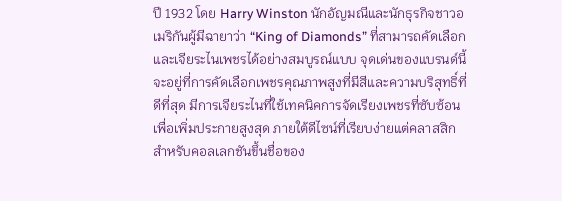ปี 1932 โดย Harry Winston นักอัญมณีและนักธุรกิจชาวอเมริกันผู้มีฉายาว่า “King of Diamonds” ที่สามารถคัดเลือกและเจียระไนเพชรได้อย่างสมบูรณ์แบบ จุดเด่นของแบรนด์นี้จะอยู่ที่การคัดเลือกเพชรคุณภาพสูงที่มีสีและความบริสุทธิ์ที่ดีที่สุด มีการเจียระไนที่ใช้เทคนิคการจัดเรียงเพชรที่ซับซ้อนเพื่อเพิ่มประกายสูงสุด ภายใต้ดีไซน์ที่เรียบง่ายแต่คลาสสิก
สำหรับคอลเลกชันขึ้นชื่อของ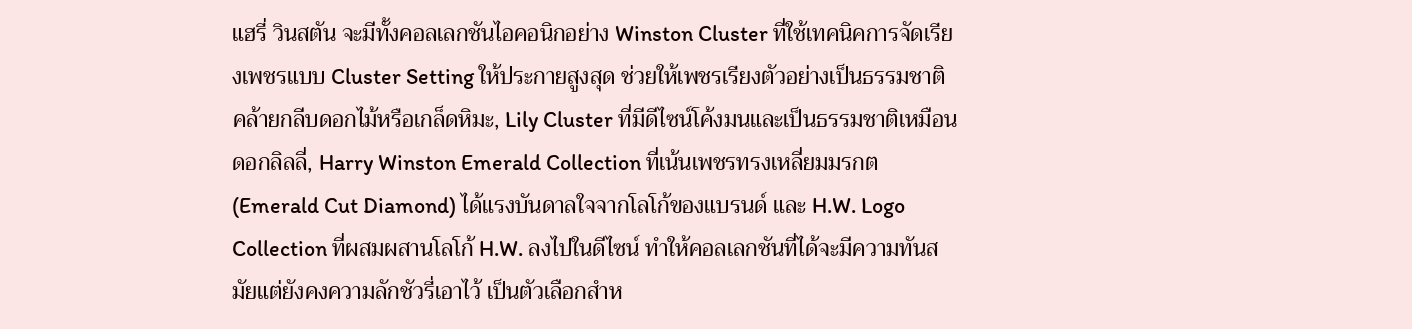แฮรี่ วินสตัน จะมีทั้งคอลเลกชันไอคอนิกอย่าง Winston Cluster ที่ใช้เทคนิคการจัดเรียงเพชรแบบ Cluster Setting ให้ประกายสูงสุด ช่วยให้เพชรเรียงตัวอย่างเป็นธรรมชาติ คล้ายกลีบดอกไม้หรือเกล็ดหิมะ, Lily Cluster ที่มีดีไซน์โค้งมนและเป็นธรรมชาติเหมือนดอกลิลลี่, Harry Winston Emerald Collection ที่เน้นเพชรทรงเหลี่ยมมรกต (Emerald Cut Diamond) ได้แรงบันดาลใจจากโลโก้ของแบรนด์ และ H.W. Logo Collection ที่ผสมผสานโลโก้ H.W. ลงไปในดีไซน์ ทำให้คอลเลกชันที่ได้จะมีความทันสมัยแต่ยังคงความลักชัวรี่เอาไว้ เป็นตัวเลือกสำห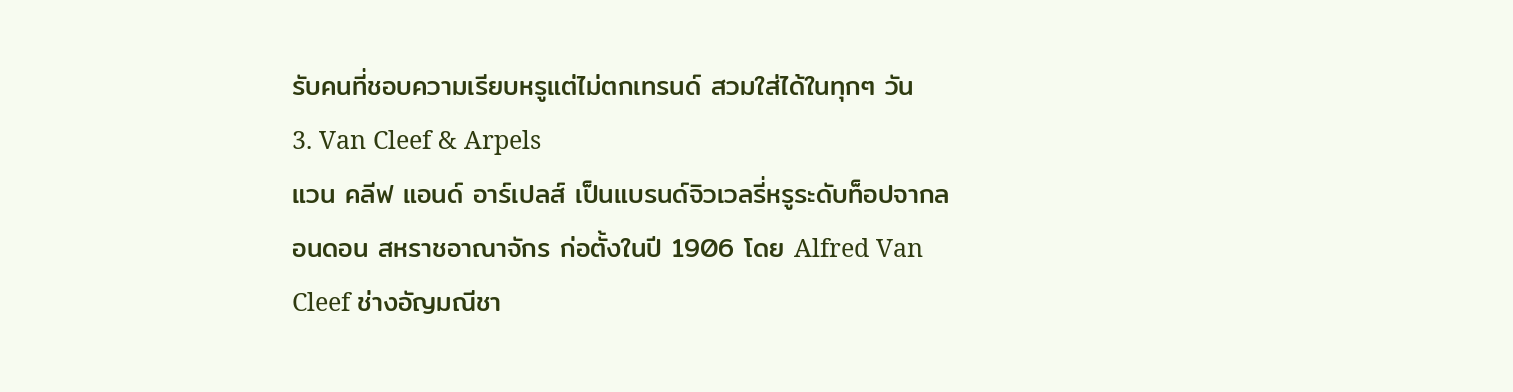รับคนที่ชอบความเรียบหรูแต่ไม่ตกเทรนด์ สวมใส่ได้ในทุกๆ วัน
3. Van Cleef & Arpels
แวน คลีฟ แอนด์ อาร์เปลส์ เป็นแบรนด์จิวเวลรี่หรูระดับท็อปจากลอนดอน สหราชอาณาจักร ก่อตั้งในปี 1906 โดย Alfred Van Cleef ช่างอัญมณีชา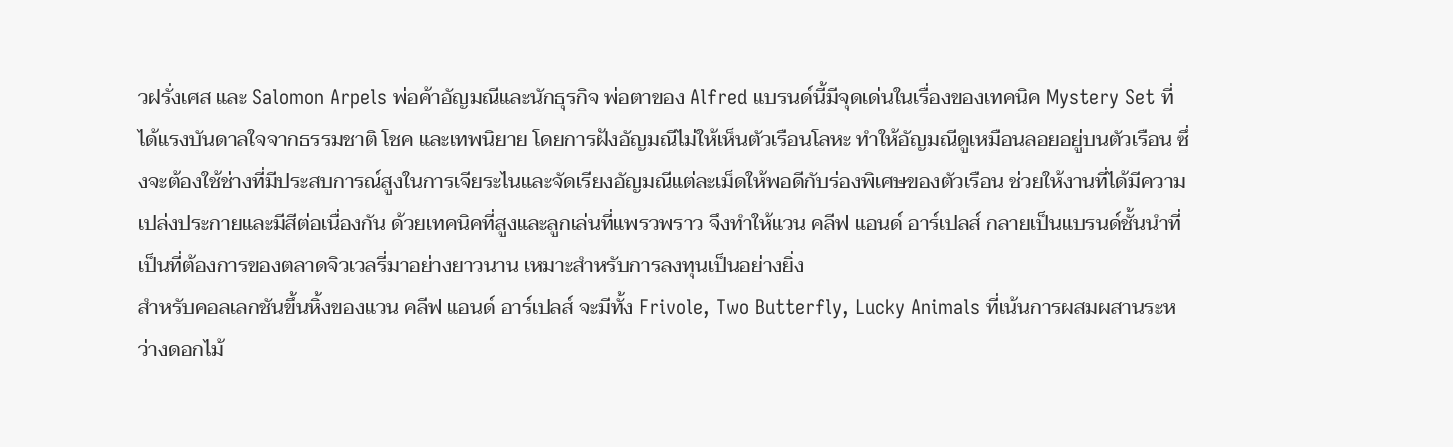วฝรั่งเศส และ Salomon Arpels พ่อค้าอัญมณีและนักธุรกิจ พ่อตาของ Alfred แบรนด์นี้มีจุดเด่นในเรื่องของเทคนิค Mystery Set ที่ได้แรงบันดาลใจจากธรรมชาติ โชค และเทพนิยาย โดยการฝังอัญมณีไม่ให้เห็นตัวเรือนโลหะ ทำให้อัญมณีดูเหมือนลอยอยู่บนตัวเรือน ซึ่งจะต้องใช้ช่างที่มีประสบการณ์สูงในการเจียระไนและจัดเรียงอัญมณีแต่ละเม็ดให้พอดีกับร่องพิเศษของตัวเรือน ช่วยให้งานที่ได้มีความเปล่งประกายและมีสีต่อเนื่องกัน ด้วยเทคนิคที่สูงและลูกเล่นที่แพรวพราว จึงทำให้แวน คลีฟ แอนด์ อาร์เปลส์ กลายเป็นแบรนด์ชั้นนำที่เป็นที่ต้องการของตลาดจิวเวลรี่มาอย่างยาวนาน เหมาะสำหรับการลงทุนเป็นอย่างยิ่ง
สำหรับคอลเลกชันขึ้นหิ้งของแวน คลีฟ แอนด์ อาร์เปลส์ จะมีทั้ง Frivole, Two Butterfly, Lucky Animals ที่เน้นการผสมผสานระหว่างดอกไม้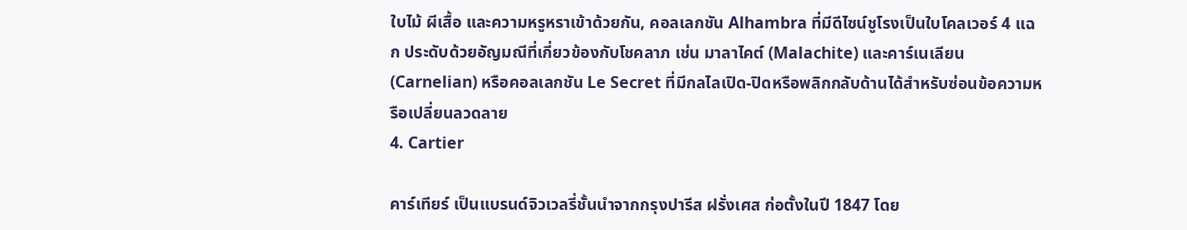ใบไม้ ผีเสื้อ และความหรูหราเข้าด้วยกัน, คอลเลกชัน Alhambra ที่มีดีไซน์ชูโรงเป็นใบโคลเวอร์ 4 แฉก ประดับด้วยอัญมณีที่เกี่ยวข้องกับโชคลาภ เช่น มาลาไคต์ (Malachite) และคาร์เนเลียน (Carnelian) หรือคอลเลกชัน Le Secret ที่มีกลไลเปิด-ปิดหรือพลิกกลับด้านได้สำหรับซ่อนข้อความหรือเปลี่ยนลวดลาย
4. Cartier

คาร์เทียร์ เป็นแบรนด์จิวเวลรี่ชั้นนำจากกรุงปารีส ฝรั่งเศส ก่อตั้งในปี 1847 โดย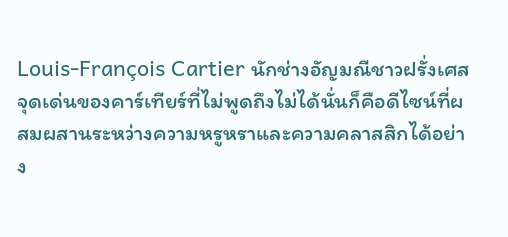Louis-François Cartier นักช่างอัญมณีชาวฝรั่งเศส จุดเด่นของคาร์เทียร์ที่ไม่พูดถึงไม่ได้นั่นก็คือดีไซน์ที่ผสมผสานระหว่างความหรูหราและความคลาสสิกได้อย่าง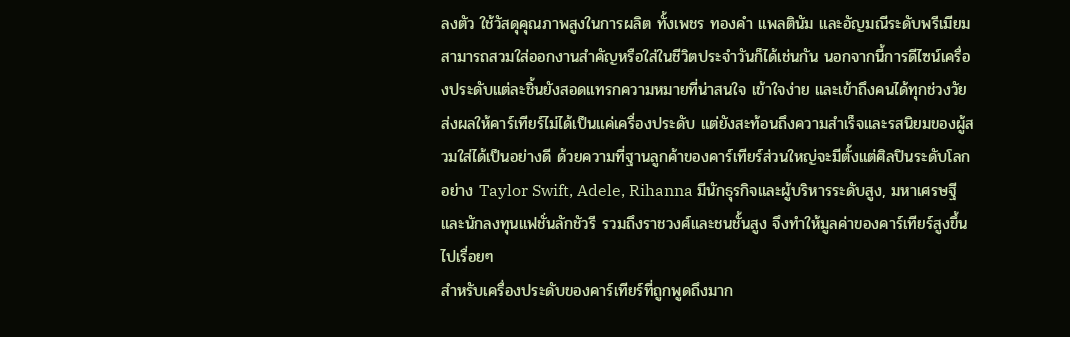ลงตัว ใช้วัสดุคุณภาพสูงในการผลิต ทั้งเพชร ทองคำ แพลตินัม และอัญมณีระดับพรีเมียม สามารถสวมใส่ออกงานสำคัญหรือใส่ในชีวิตประจำวันก็ได้เช่นกัน นอกจากนี้การดีไซน์เครื่องประดับแต่ละชิ้นยังสอดแทรกความหมายที่น่าสนใจ เข้าใจง่าย และเข้าถึงคนได้ทุกช่วงวัย ส่งผลให้คาร์เทียร์ไม่ได้เป็นแค่เครื่องประดับ แต่ยังสะท้อนถึงความสำเร็จและรสนิยมของผู้สวมใส่ได้เป็นอย่างดี ด้วยความที่ฐานลูกค้าของคาร์เทียร์ส่วนใหญ่จะมีตั้งแต่ศิลปินระดับโลกอย่าง Taylor Swift, Adele, Rihanna มีนักธุรกิจและผู้บริหารระดับสูง, มหาเศรษฐีและนักลงทุนแฟชั่นลักชัวรี รวมถึงราชวงศ์และชนชั้นสูง จึงทำให้มูลค่าของคาร์เทียร์สูงขึ้นไปเรื่อยๆ
สำหรับเครื่องประดับของคาร์เทียร์ที่ถูกพูดถึงมาก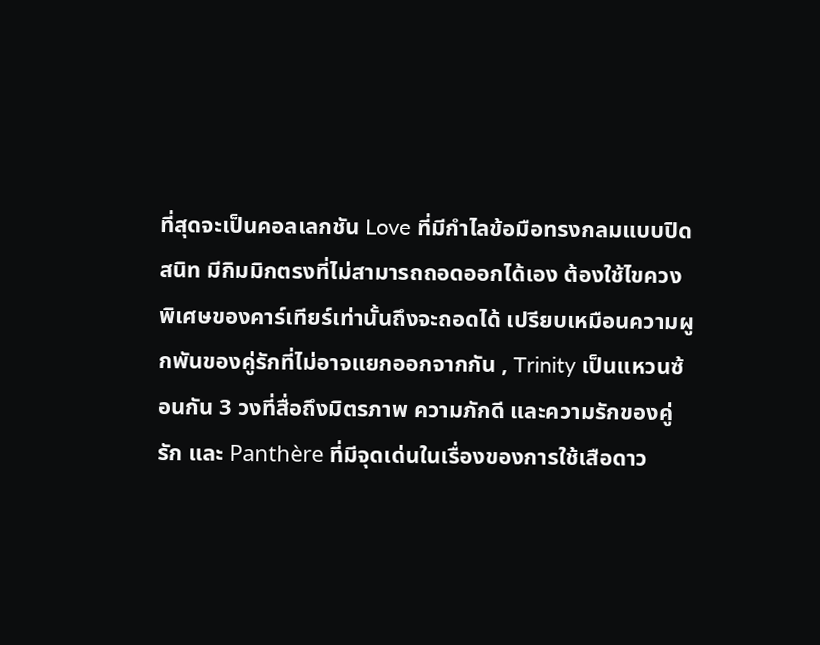ที่สุดจะเป็นคอลเลกชัน Love ที่มีกำไลข้อมือทรงกลมแบบปิดสนิท มีกิมมิกตรงที่ไม่สามารถถอดออกได้เอง ต้องใช้ไขควงพิเศษของคาร์เทียร์เท่านั้นถึงจะถอดได้ เปรียบเหมือนความผูกพันของคู่รักที่ไม่อาจแยกออกจากกัน , Trinity เป็นแหวนซ้อนกัน 3 วงที่สื่อถึงมิตรภาพ ความภักดี และความรักของคู่รัก และ Panthère ที่มีจุดเด่นในเรื่องของการใช้เสือดาว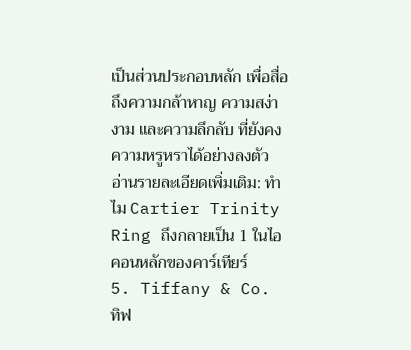เป็นส่วนประกอบหลัก เพื่อสื่อถึงความกล้าหาญ ความสง่างาม และความลึกลับ ที่ยังคงความหรูหราได้อย่างลงตัว
อ่านรายละเอียดเพิ่มเติม: ทำไม Cartier Trinity Ring ถึงกลายเป็น 1 ในไอคอนหลักของคาร์เทียร์
5. Tiffany & Co.
ทิฟ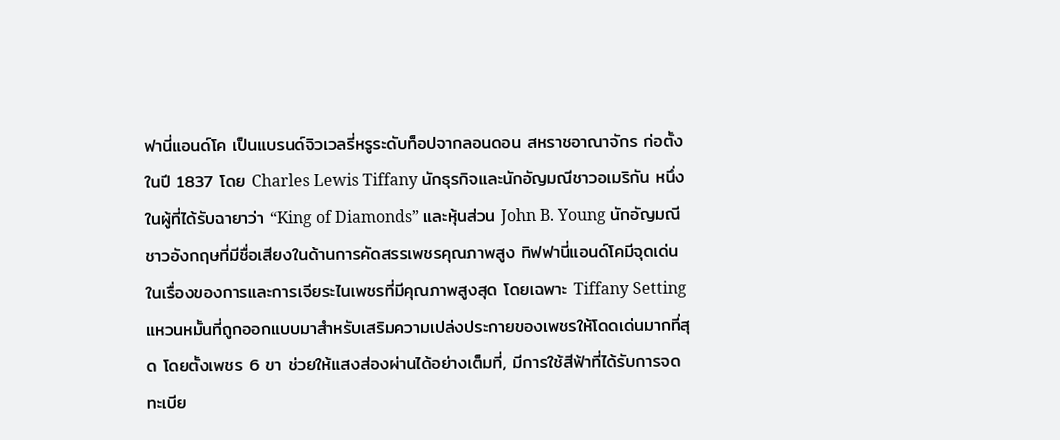ฟานี่แอนด์โค เป็นแบรนด์จิวเวลรี่หรูระดับท็อปจากลอนดอน สหราชอาณาจักร ก่อตั้งในปี 1837 โดย Charles Lewis Tiffany นักธุรกิจและนักอัญมณีชาวอเมริกัน หนึ่งในผู้ที่ได้รับฉายาว่า “King of Diamonds” และหุ้นส่วน John B. Young นักอัญมณีชาวอังกฤษที่มีชื่อเสียงในด้านการคัดสรรเพชรคุณภาพสูง ทิฟฟานี่แอนด์โคมีจุดเด่นในเรื่องของการและการเจียระไนเพชรที่มีคุณภาพสูงสุด โดยเฉพาะ Tiffany Setting แหวนหมั้นที่ถูกออกแบบมาสำหรับเสริมความเปล่งประกายของเพชรให้โดดเด่นมากที่สุด โดยตั้งเพชร 6 ขา ช่วยให้แสงส่องผ่านได้อย่างเต็มที่, มีการใช้สีฟ้าที่ได้รับการจดทะเบีย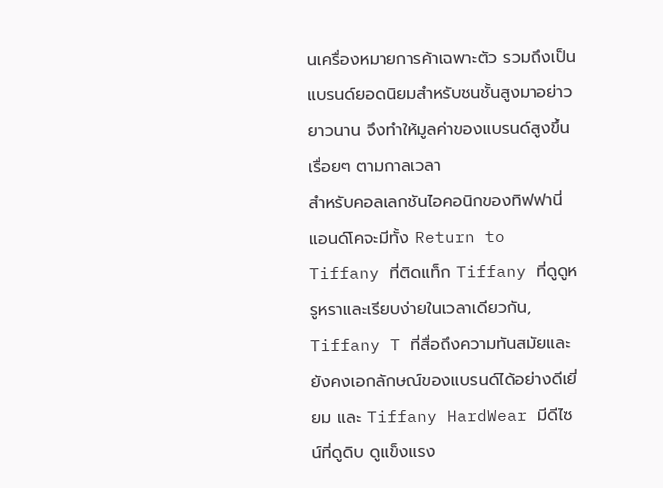นเครื่องหมายการค้าเฉพาะตัว รวมถึงเป็นแบรนด์ยอดนิยมสำหรับชนชั้นสูงมาอย่าวยาวนาน จึงทำให้มูลค่าของแบรนด์สูงขึ้นเรื่อยๆ ตามกาลเวลา
สำหรับคอลเลกชันไอคอนิกของทิฟฟานี่แอนด์โคจะมีทั้ง Return to Tiffany ที่ติดแท็ก Tiffany ที่ดูดูหรูหราและเรียบง่ายในเวลาเดียวกัน, Tiffany T ที่สื่อถึงความทันสมัยและยังคงเอกลักษณ์ของแบรนด์ได้อย่างดีเยี่ยม และ Tiffany HardWear มีดีไซน์ที่ดูดิบ ดูแข็งแรง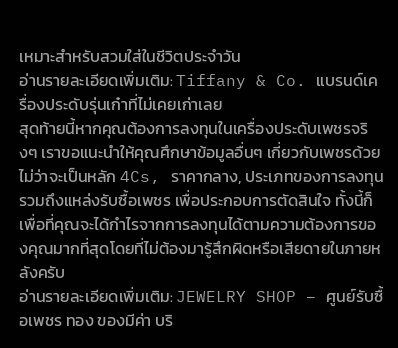เหมาะสำหรับสวมใส่ในชีวิตประจำวัน
อ่านรายละเอียดเพิ่มเติม: Tiffany & Co. แบรนด์เครื่องประดับรุ่นเก๋าที่ไม่เคยเก่าเลย
สุดท้ายนี้หากคุณต้องการลงทุนในเครื่องประดับเพชรจริงๆ เราขอแนะนำให้คุณศึกษาข้อมูลอื่นๆ เกี่ยวกับเพชรด้วย ไม่ว่าจะเป็นหลัก 4Cs, ราคากลาง, ประเภทของการลงทุน รวมถึงแหล่งรับซื้อเพชร เพื่อประกอบการตัดสินใจ ทั้งนี้ก็เพื่อที่คุณจะได้กำไรจากการลงทุนได้ตามความต้องการของคุณมากที่สุดโดยที่ไม่ต้องมารู้สึกผิดหรือเสียดายในภายหลังครับ
อ่านรายละเอียดเพิ่มเติม: JEWELRY SHOP – ศูนย์รับซื้อเพชร ทอง ของมีค่า บริ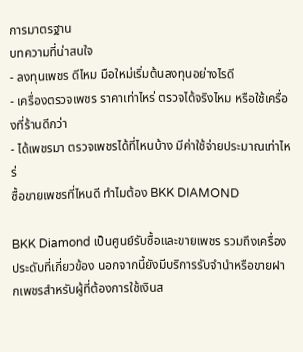การมาตรฐาน
บทความที่น่าสนใจ
- ลงทุนเพชร ดีไหม มือใหม่เริ่มต้นลงทุนอย่างไรดี
- เครื่องตรวจเพชร ราคาเท่าไหร่ ตรวจได้จริงไหม หรือใช้เครื่องที่ร้านดีกว่า
- ได้เพชรมา ตรวจเพชรได้ที่ไหนบ้าง มีค่าใช้จ่ายประมาณเท่าไหร่
ซื้อขายเพชรที่ไหนดี ทำไมต้อง BKK DIAMOND

BKK Diamond เป็นศูนย์รับซื้อและขายเพชร รวมถึงเครื่องประดับที่เกี่ยวข้อง นอกจากนี้ยังมีบริการรับจำนำหรือขายฝากเพชรสำหรับผู้ที่ต้องการใช้เงินส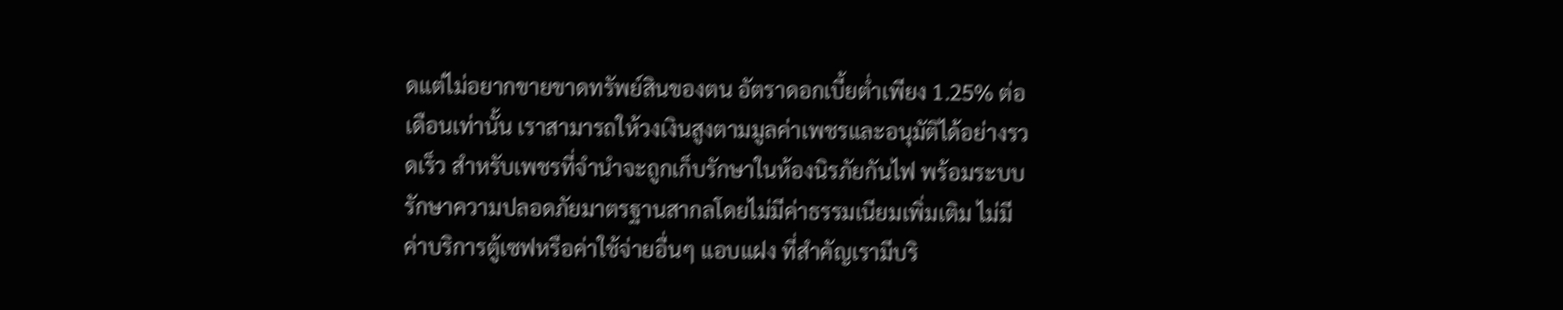ดแต่ไม่อยากขายขาดทรัพย์สินของตน อัตราดอกเบี้ยต่ำเพียง 1.25% ต่อเดือนเท่านั้น เราสามารถให้วงเงินสูงตามมูลค่าเพชรและอนุมัติได้อย่างรวดเร็ว สำหรับเพชรที่จำนำจะถูกเก็บรักษาในห้องนิรภัยกันไฟ พร้อมระบบรักษาความปลอดภัยมาตรฐานสากลโดยไม่มีค่าธรรมเนียมเพิ่มเติม ไม่มีค่าบริการตู้เซฟหรือค่าใช้จ่ายอื่นๆ แอบแฝง ที่สำคัญเรามีบริ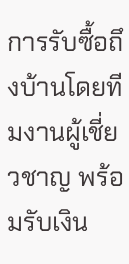การรับซื้อถึงบ้านโดยทีมงานผู้เชี่ยวชาญ พร้อมรับเงิน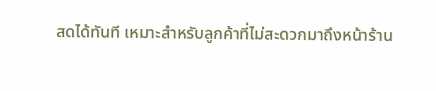สดได้ทันที เหมาะสำหรับลูกค้าที่ไม่สะดวกมาถึงหน้าร้าน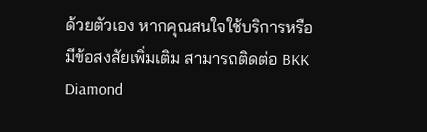ด้วยตัวเอง หากคุณสนใจใช้บริการหรือมีข้อสงสัยเพิ่มเติม สามารถติดต่อ BKK Diamond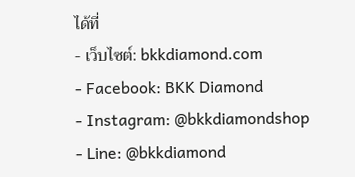ได้ที่
- เว็บไซต์: bkkdiamond.com
- Facebook: BKK Diamond
- Instagram: @bkkdiamondshop
- Line: @bkkdiamond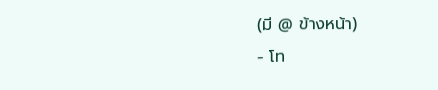(มี @ ข้างหน้า)
- โท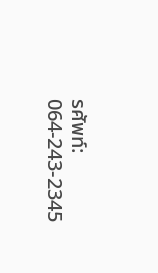รศัพท์: 064-243-2345